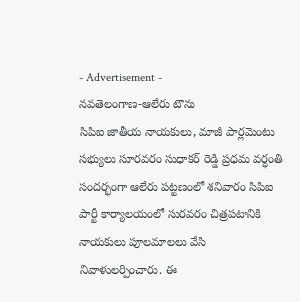- Advertisement -
నవతెలంగాణ-ఆలేరు టౌను
సిపిఐ జాతీయ నాయకులు, మాజీ పార్లమెంటు సభ్యులు సూరవరం సుధాకర్ రెడ్డి ప్రధమ వర్ధంతి సందర్భంగా ఆలేరు పట్టణంలో శనివారం సిపిఐ పార్టీ కార్యాలయంలో సురవరం చిత్రపటానికి నాయకులు పూలమాలలు వేసి నివాళులర్పించారు. ఈ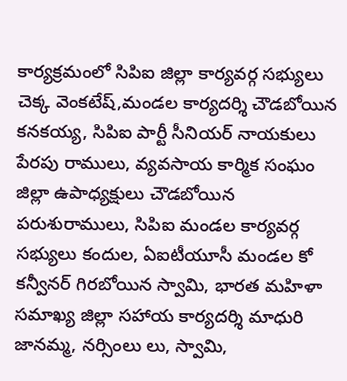కార్యక్రమంలో సిపిఐ జిల్లా కార్యవర్గ సభ్యులు చెక్క వెంకటేష్,మండల కార్యదర్శి చౌడబోయిన కనకయ్య, సిపిఐ పార్టీ సీనియర్ నాయకులు పేరపు రాములు, వ్యవసాయ కార్మిక సంఘం జిల్లా ఉపాధ్యక్షులు చౌడబోయిన పరుశురాములు, సిపిఐ మండల కార్యవర్గ సభ్యులు కందుల, ఏఐటీయూసీ మండల కో కన్వీనర్ గిరబోయిన స్వామి, భారత మహిళా సమాఖ్య జిల్లా సహాయ కార్యదర్శి మాధురి జానమ్మ, నర్సింలు లు, స్వామి,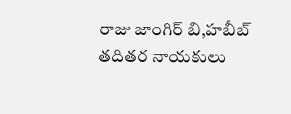రాజు జాంగిర్ బి,హబీబ్ తదితర నాయకులు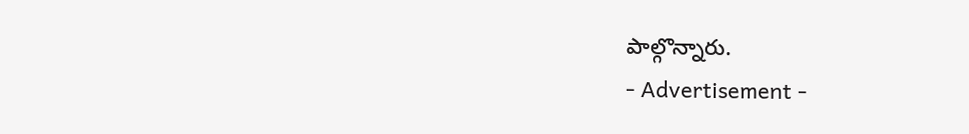పాల్గొన్నారు.
- Advertisement -